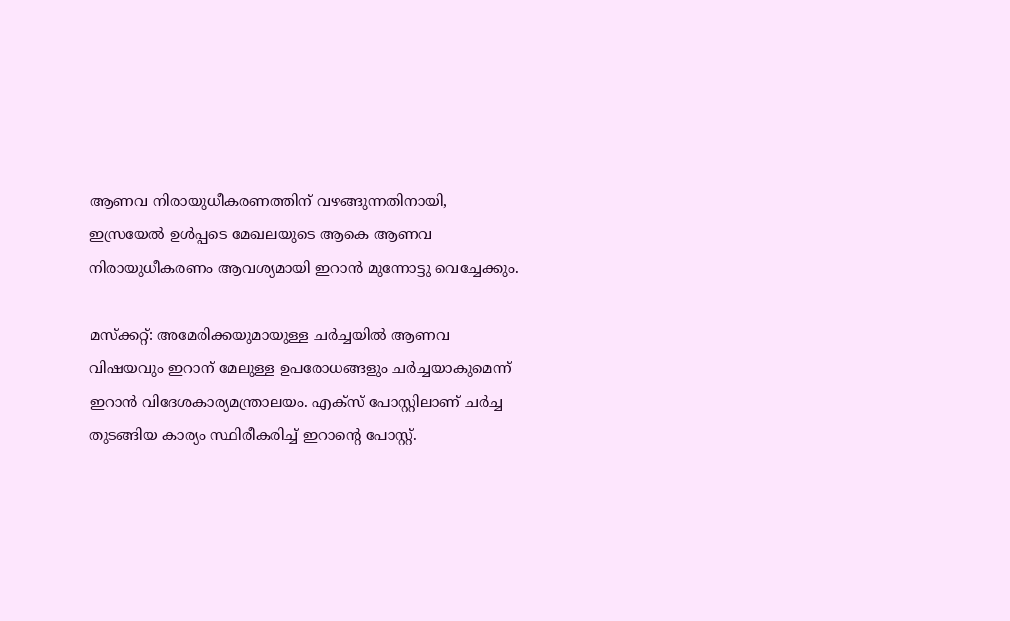ആണവ നിരായുധീകരണത്തിന് വഴങ്ങുന്നതിനായി, ഇസ്രയേൽ ഉൾപ്പടെ മേഖലയുടെ ആകെ ആണവ നിരായുധീകരണം ആവശ്യമായി ഇറാൻ മുന്നോട്ടു വെച്ചേക്കും.

മസ്ക്കറ്റ്: അമേരിക്കയുമായുള്ള ചർച്ചയിൽ ആണവ വിഷയവും ഇറാന് മേലുള്ള ഉപരോധങ്ങളും ചർച്ചയാകുമെന്ന് ഇറാൻ വിദേശകാര്യമന്ത്രാലയം. എക്സ് പോസ്റ്റിലാണ് ചർച്ച തുടങ്ങിയ കാര്യം സ്ഥിരീകരിച്ച് ഇറാന്റെ പോസ്റ്റ്.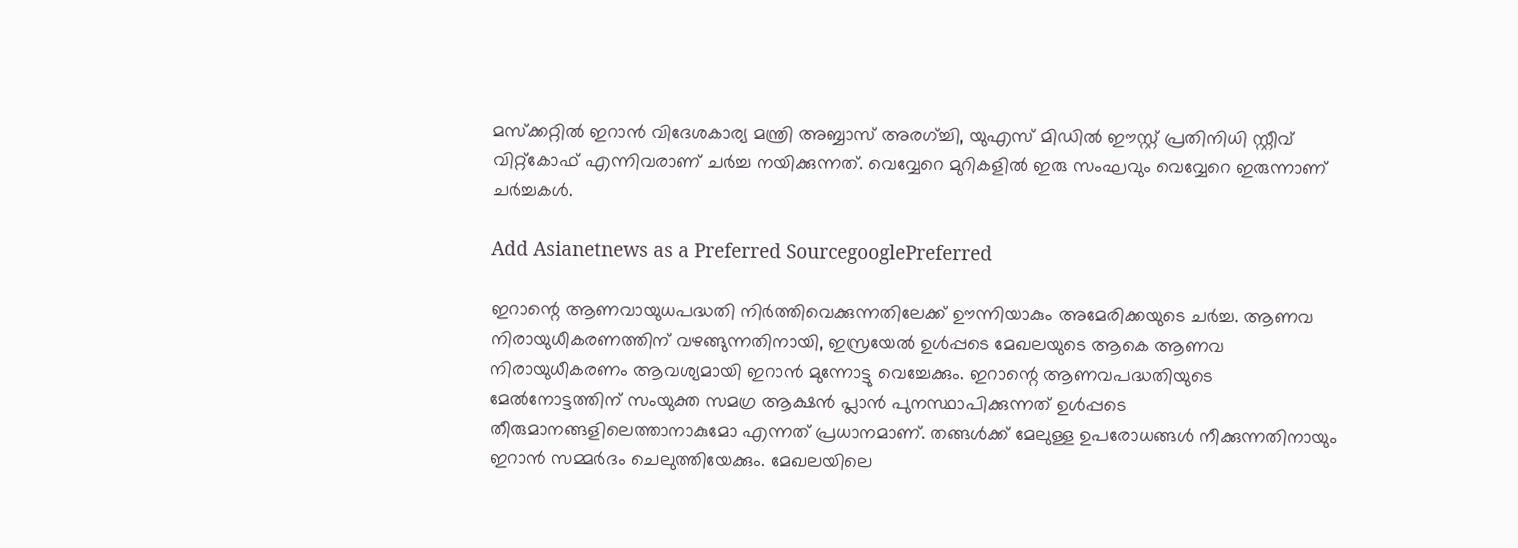മസ്ക്കറ്റിൽ ഇറാൻ വിദേശകാര്യ മന്ത്രി അബ്ബാസ് അരഗ്‍ച്ചി, യുഎസ് മിഡിൽ ഈസ്റ്റ് പ്രതിനിധി സ്റ്റീവ് വിറ്റ്കോഫ് എന്നിവരാണ് ചർച്ച നയിക്കുന്നത്. വെവ്വേറെ മുറികളിൽ ഇരു സംഘവും വെവ്വേറെ ഇരുന്നാണ് ചർച്ചകൾ.

Add Asianetnews as a Preferred SourcegooglePreferred

ഇറാന്റെ ആണവായുധപദ്ധതി നിർത്തിവെക്കുന്നതിലേക്ക് ഊന്നിയാകും അമേരിക്കയുടെ ചർച്ച. ആണവ നിരായുധീകരണത്തിന് വഴങ്ങുന്നതിനായി, ഇസ്രയേൽ ഉൾപ്പടെ മേഖലയുടെ ആകെ ആണവ നിരായുധീകരണം ആവശ്യമായി ഇറാൻ മുന്നോട്ടു വെച്ചേക്കും. ഇറാന്റെ ആണവപദ്ധതിയുടെ മേൽനോട്ടത്തിന് സംയുക്ത സമഗ്ര ആക്ഷൻ പ്ലാൻ പുനസ്ഥാപിക്കുന്നത് ഉൾപ്പടെ തീരുമാനങ്ങളിലെത്താനാകുമോ എന്നത് പ്രധാനമാണ്. തങ്ങൾക്ക് മേലുള്ള ഉപരോധങ്ങൾ നീക്കുന്നതിനായും ഇറാൻ സമ്മർദം ചെലുത്തിയേക്കും. മേഖലയിലെ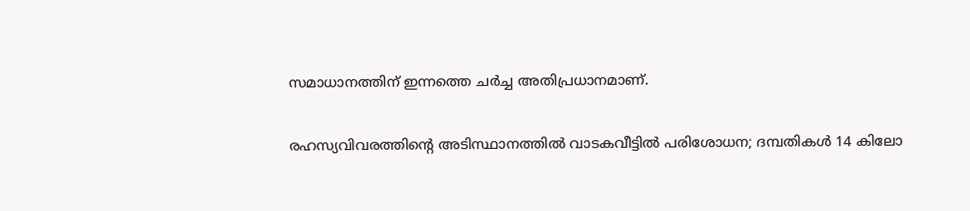സമാധാനത്തിന് ഇന്നത്തെ ചർച്ച അതിപ്രധാനമാണ്.

രഹസ്യവിവരത്തിൻ്റെ അടിസ്ഥാനത്തിൽ വാടകവീട്ടിൽ പരിശോധന; ദമ്പതികൾ 14 കിലോ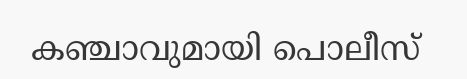കഞ്ചാവുമായി പൊലീസ്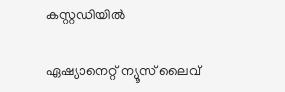കസ്റ്റഡിയിൽ

ഏഷ്യാനെറ്റ് ന്യൂസ് ലൈവ്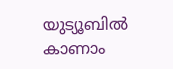യുട്യൂബിൽ കാണാം